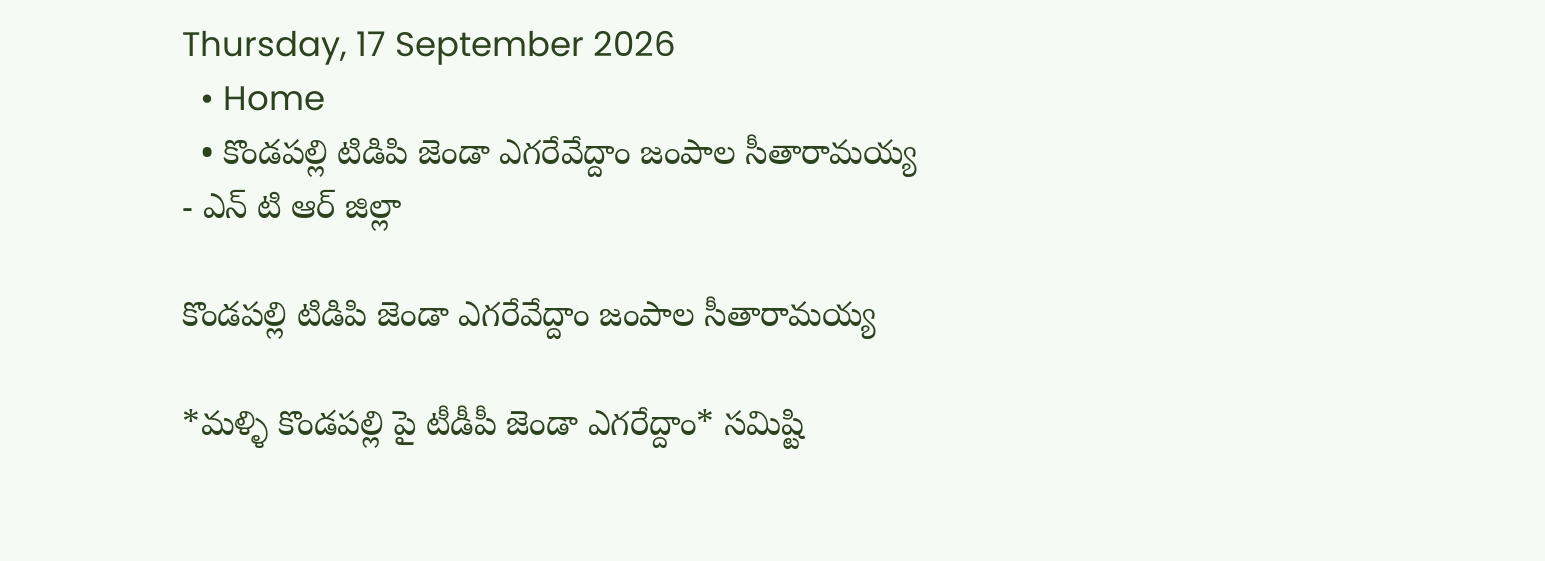Thursday, 17 September 2026
  • Home
  • కొండపల్లి టిడిపి జెండా ఎగరేవేద్దాం జంపాల సీతారామయ్య
- ఎన్ టి ఆర్ జిల్లా

కొండపల్లి టిడిపి జెండా ఎగరేవేద్దాం జంపాల సీతారామయ్య

*మళ్ళి కొండపల్లి పై టీడీపీ జెండా ఎగరేద్దాం* సమిష్టి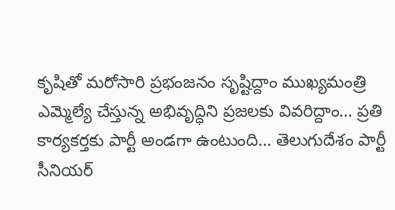కృషితో మరోసారి ప్రభంజనం సృష్టిద్దాం ముఖ్యమంత్రి ఎమ్మెల్యే చేస్తున్న అభివృద్ధిని ప్రజలకు వివరిద్దాం… ప్రతి కార్యకర్తకు పార్టీ అండగా ఉంటుంది… తెలుగుదేశం పార్టీ సీనియర్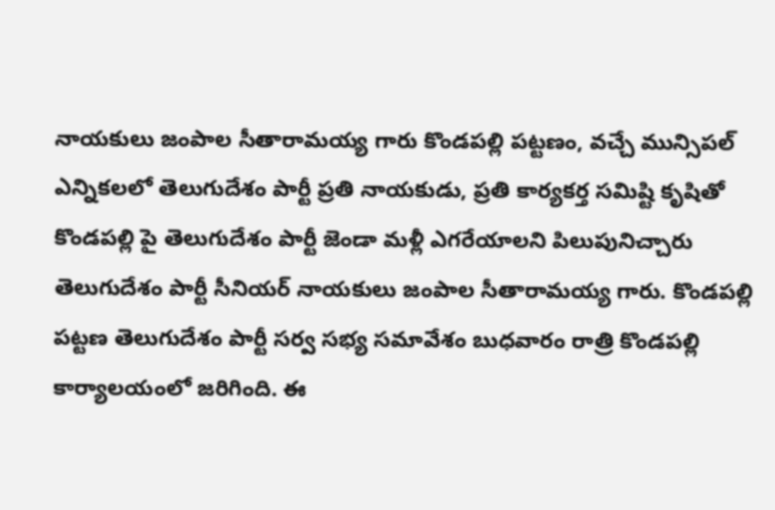నాయకులు జంపాల సీతారామయ్య గారు కొండపల్లి పట్టణం, వచ్చే మున్సిపల్ ఎన్నికలలో తెలుగుదేశం పార్టీ ప్రతి నాయకుడు, ప్రతి కార్యకర్త సమిష్టి కృషితో కొండపల్లి పై తెలుగుదేశం పార్టీ జెండా మళ్లీ ఎగరేయాలని పిలుపునిచ్చారు తెలుగుదేశం పార్టీ సీనియర్ నాయకులు జంపాల సీతారామయ్య గారు. కొండపల్లి పట్టణ తెలుగుదేశం పార్టీ సర్వ సభ్య సమావేశం బుధవారం రాత్రి కొండపల్లి కార్యాలయంలో జరిగింది. ఈ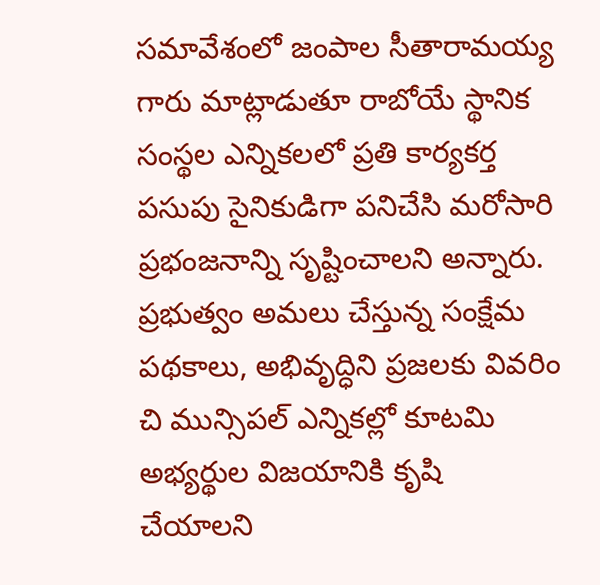సమావేశంలో జంపాల సీతారామయ్య గారు మాట్లాడుతూ రాబోయే స్థానిక సంస్థల ఎన్నికలలో ప్రతి కార్యకర్త పసుపు సైనికుడిగా పనిచేసి మరోసారి ప్రభంజనాన్ని సృష్టించాలని అన్నారు. ప్రభుత్వం అమలు చేస్తున్న సంక్షేమ పథకాలు, అభివృద్ధిని ప్రజలకు వివరిం చి మున్సిపల్ ఎన్నికల్లో కూటమి అభ్యర్థుల విజయానికి కృషి చేయాలని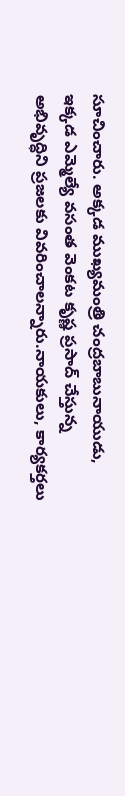సూచించారు. అక్కడ ముఖ్యమంత్రి చంద్రబాబునాయుడు, ఇక్కడ ఎమ్మెల్యే వసంత వెంకట కృష్ణ ప్రసాద్ చేస్తున్న అభివృద్ధిని ప్రజలకు వివరించాలన్నారు.నాయకులు, కార్యకర్తలు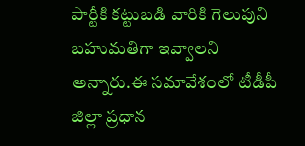పార్టీకి కట్టుబడి వారికి గెలుపుని బహుమతిగా ఇవ్వాలని అన్నారు.ఈ సమావేశంలో టీడీపీ జిల్లా ప్రధాన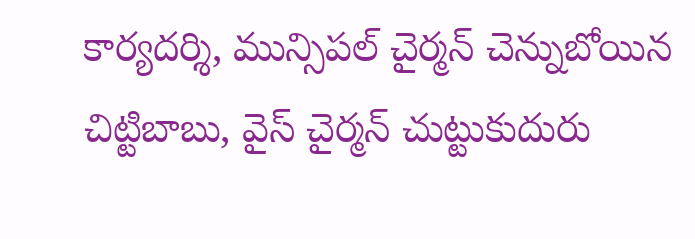కార్యదర్శి, మున్సిపల్ చైర్మన్ చెన్నుబోయిన చిట్టిబాబు, వైస్ చైర్మన్ చుట్టుకుదురు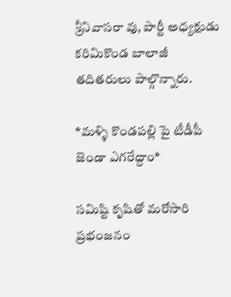శ్రీనివాసరా వు, పార్టీ అధ్యక్షుడు కరిమికొండ బాలాజీ తదితరులు పాల్గొన్నారు.

*మళ్ళి కొండపల్లి పై టీడీపీ జెండా ఎగరేద్దాం*

సమిష్టి కృషితో మరోసారి ప్రభంజనం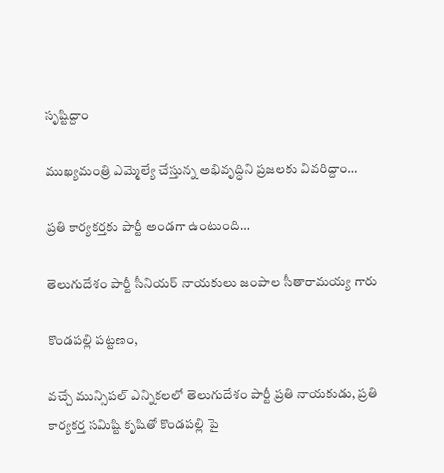సృష్టిద్దాం

ముఖ్యమంత్రి ఎమ్మెల్యే చేస్తున్న అభివృద్ధిని ప్రజలకు వివరిద్దాం…

ప్రతి కార్యకర్తకు పార్టీ అండగా ఉంటుంది…

తెలుగుదేశం పార్టీ సీనియర్ నాయకులు జంపాల సీతారామయ్య గారు

కొండపల్లి పట్టణం,

వచ్చే మున్సిపల్ ఎన్నికలలో తెలుగుదేశం పార్టీ ప్రతి నాయకుడు, ప్రతి కార్యకర్త సమిష్టి కృషితో కొండపల్లి పై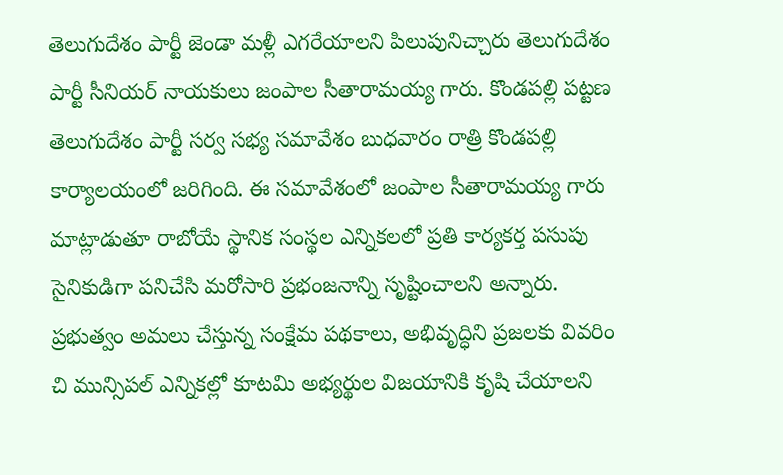తెలుగుదేశం పార్టీ జెండా మళ్లీ ఎగరేయాలని పిలుపునిచ్చారు తెలుగుదేశం పార్టీ సీనియర్ నాయకులు జంపాల సీతారామయ్య గారు. కొండపల్లి పట్టణ తెలుగుదేశం పార్టీ సర్వ సభ్య సమావేశం బుధవారం రాత్రి కొండపల్లి కార్యాలయంలో జరిగింది. ఈ సమావేశంలో జంపాల సీతారామయ్య గారు మాట్లాడుతూ రాబోయే స్థానిక సంస్థల ఎన్నికలలో ప్రతి కార్యకర్త పసుపు సైనికుడిగా పనిచేసి మరోసారి ప్రభంజనాన్ని సృష్టించాలని అన్నారు.
ప్రభుత్వం అమలు చేస్తున్న సంక్షేమ పథకాలు, అభివృద్ధిని ప్రజలకు వివరిం చి మున్సిపల్ ఎన్నికల్లో కూటమి అభ్యర్థుల విజయానికి కృషి చేయాలని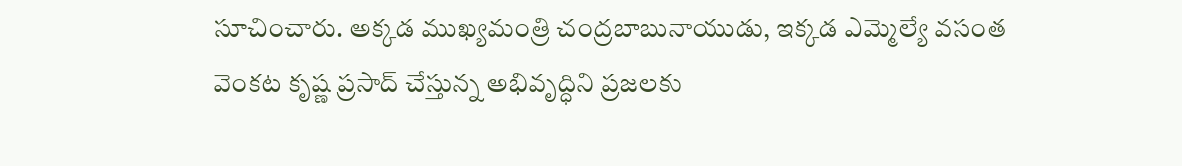సూచించారు. అక్కడ ముఖ్యమంత్రి చంద్రబాబునాయుడు, ఇక్కడ ఎమ్మెల్యే వసంత వెంకట కృష్ణ ప్రసాద్ చేస్తున్న అభివృద్ధిని ప్రజలకు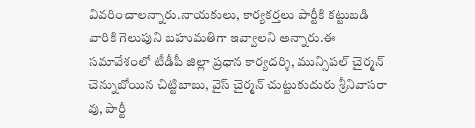వివరించాలన్నారు.నాయకులు, కార్యకర్తలు పార్టీకి కట్టుబడి వారికి గెలుపుని బహుమతిగా ఇవ్వాలని అన్నారు.ఈ సమావేశంలో టీడీపీ జిల్లా ప్రధాన కార్యదర్శి, మున్సిపల్ చైర్మన్ చెన్నుబోయిన చిట్టిబాబు, వైస్ చైర్మన్ చుట్టుకుదురు శ్రీనివాసరా వు, పార్టీ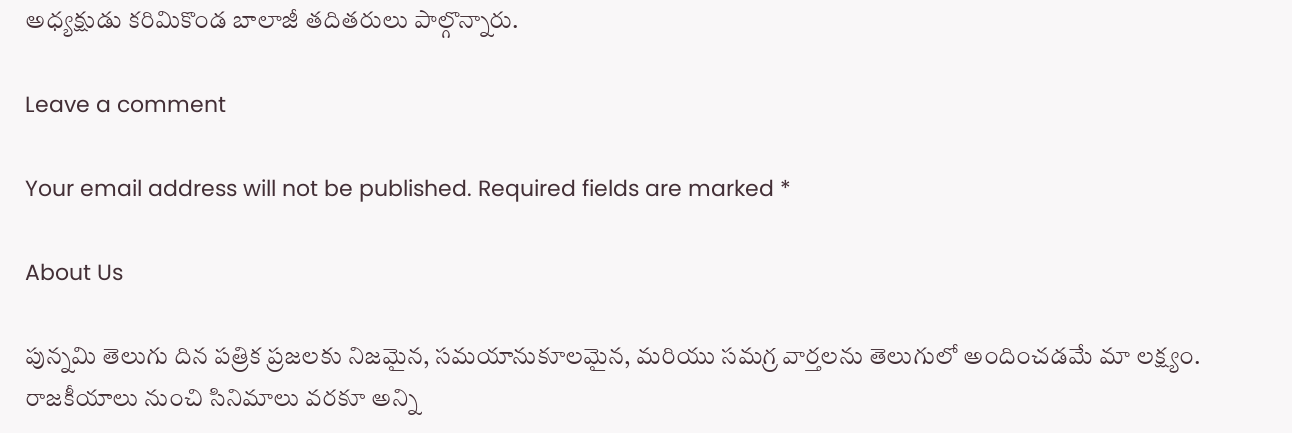అధ్యక్షుడు కరిమికొండ బాలాజీ తదితరులు పాల్గొన్నారు.

Leave a comment

Your email address will not be published. Required fields are marked *

About Us

పున్నమి తెలుగు దిన పత్రిక ప్రజలకు నిజమైన, సమయానుకూలమైన, మరియు సమగ్ర వార్తలను తెలుగులో అందించడమే మా లక్ష్యం.
రాజకీయాలు నుంచి సినిమాలు వరకూ అన్ని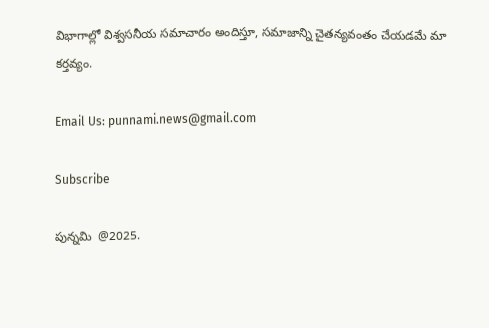విభాగాల్లో విశ్వసనీయ సమాచారం అందిస్తూ, సమాజాన్ని చైతన్యవంతం చేయడమే మా కర్తవ్యం.

Email Us: punnami.news@gmail.com

Subscribe

పున్నమి  @2025.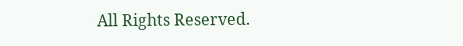All Rights Reserved.